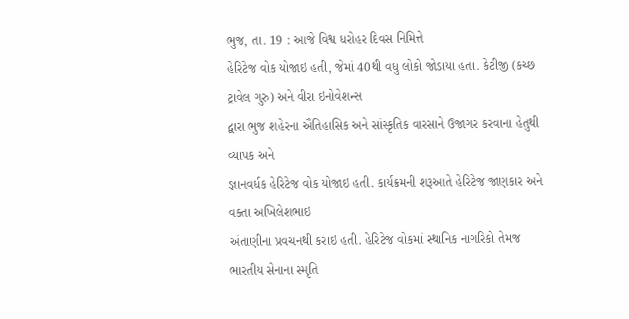ભુજ, તા. 19 : આજે વિશ્વ ધરોહર દિવસ નિમિત્તે
હેરિટેજ વોક યોજાઇ હતી, જેમાં 40થી વધુ લોકો જોડાયા હતા. કેટીજી (કચ્છ ટ્રાવેલ ગુરુ) અને વીરા ઇનોવેશન્સ
દ્વારા ભુજ શહેરના ઐતિહાસિક અને સાંસ્કૃતિક વારસાને ઉજાગર કરવાના હેતુથી વ્યાપક અને
જ્ઞાનવર્ધક હેરિટેજ વોક યોજાઇ હતી. કાર્યક્રમની શરૂઆતે હેરિટેજ જાણકાર અને વક્તા અખિલેશભાઇ
અંતાણીના પ્રવચનથી કરાઇ હતી. હેરિટેજ વોકમાં સ્થાનિક નાગરિકો તેમજ ભારતીય સેનાના સ્મૃતિ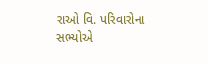રાઓ વિ. પરિવારોના સભ્યોએ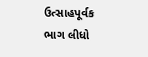ઉત્સાહપૂર્વક ભાગ લીધો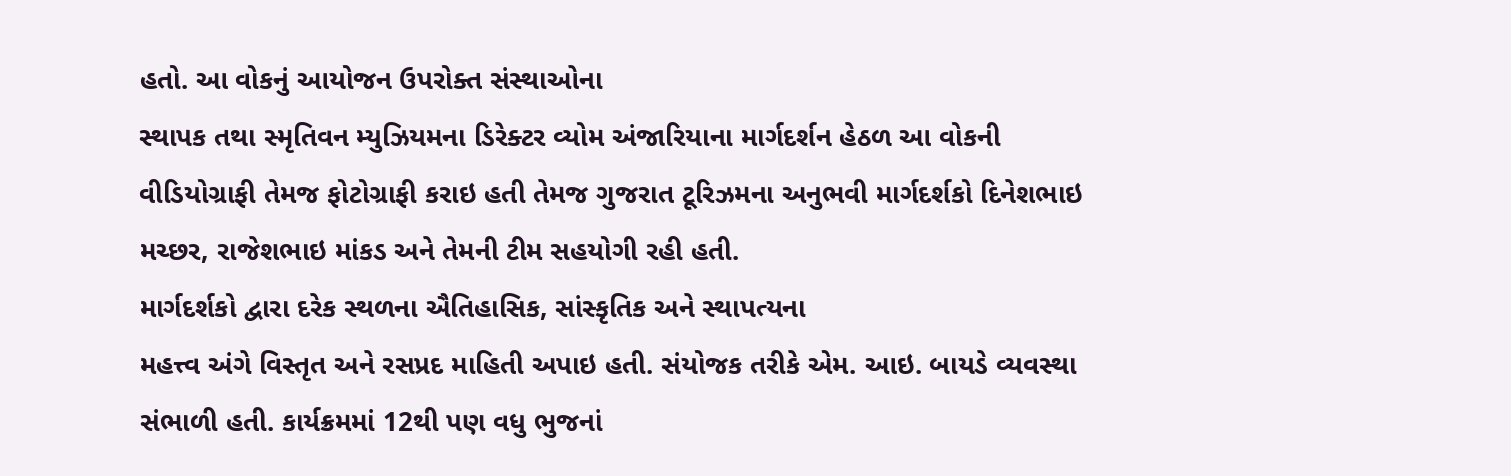હતો. આ વોકનું આયોજન ઉપરોક્ત સંસ્થાઓના
સ્થાપક તથા સ્મૃતિવન મ્યુઝિયમના ડિરેક્ટર વ્યોમ અંજારિયાના માર્ગદર્શન હેઠળ આ વોકની
વીડિયોગ્રાફી તેમજ ફોટોગ્રાફી કરાઇ હતી તેમજ ગુજરાત ટૂરિઝમના અનુભવી માર્ગદર્શકો દિનેશભાઇ
મચ્છર, રાજેશભાઇ માંકડ અને તેમની ટીમ સહયોગી રહી હતી.
માર્ગદર્શકો દ્વારા દરેક સ્થળના ઐતિહાસિક, સાંસ્કૃતિક અને સ્થાપત્યના
મહત્ત્વ અંગે વિસ્તૃત અને રસપ્રદ માહિતી અપાઇ હતી. સંયોજક તરીકે એમ. આઇ. બાયડે વ્યવસ્થા
સંભાળી હતી. કાર્યક્રમમાં 12થી પણ વધુ ભુજનાં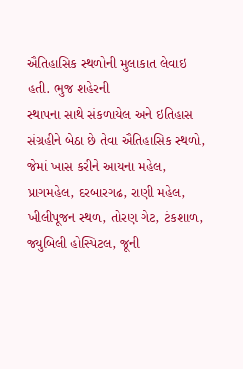ઐતિહાસિક સ્થળોની મુલાકાત લેવાઇ હતી. ભુજ શહેરની
સ્થાપના સાથે સંકળાયેલ અને ઇતિહાસ સંગ્રહીને બેઠા છે તેવા ઐતિહાસિક સ્થળો, જેમાં ખાસ કરીને આયના મહેલ, પ્રાગમહેલ, દરબારગઢ, રાણી મહેલ,
ખીલીપૂજન સ્થળ, તોરણ ગેટ, ટંકશાળ, જ્યુબિલી હોસ્પિટલ, જૂની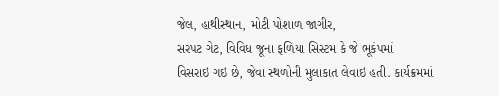જેલ, હાથીસ્થાન, મોટી પોશાળ જાગીર,
સરપટ ગેટ, વિવિધ જૂના ફળિયા સિસ્ટમ કે જે ભૂકંપમાં
વિસરાઇ ગઇ છે, જેવા સ્થળોની મુલાકાત લેવાઇ હતી. કાર્યક્રમમાં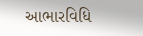આભારવિધિ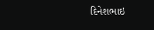દિનેશભાઇ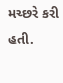મચ્છરે કરી હતી.